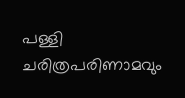പള്ളി ചരിത്രപരിണാമവും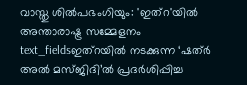വാസ്തു ശിൽപഭംഗിയും: 'ഇത്റ'യിൽ അന്താരാഷ്ട്ര സമ്മേളനം
text_fieldsഇത്റയിൽ നടക്കുന്ന ‘ഷത്ർ അൽ മസ്ജിദി’ൽ പ്രദർശിപ്പിച്ച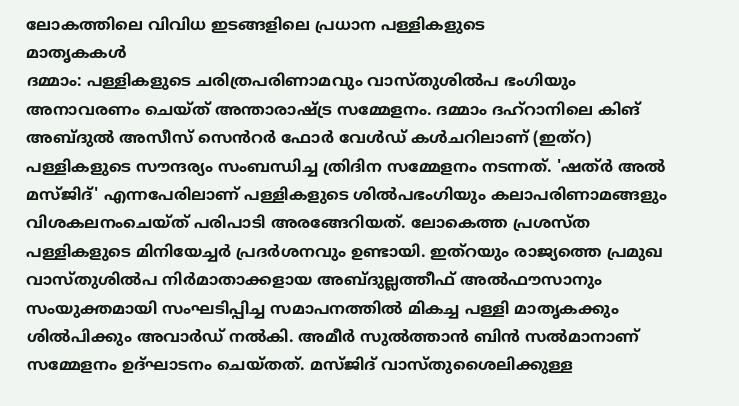ലോകത്തിലെ വിവിധ ഇടങ്ങളിലെ പ്രധാന പള്ളികളുടെ
മാതൃകകൾ
ദമ്മാം: പള്ളികളുടെ ചരിത്രപരിണാമവും വാസ്തുശിൽപ ഭംഗിയും അനാവരണം ചെയ്ത് അന്താരാഷ്ട്ര സമ്മേളനം. ദമ്മാം ദഹ്റാനിലെ കിങ് അബ്ദുൽ അസീസ് സെൻറർ ഫോർ വേൾഡ് കൾചറിലാണ് (ഇത്റ) പള്ളികളുടെ സൗന്ദര്യം സംബന്ധിച്ച ത്രിദിന സമ്മേളനം നടന്നത്. 'ഷത്ർ അൽ മസ്ജിദ്' എന്നപേരിലാണ് പള്ളികളുടെ ശിൽപഭംഗിയും കലാപരിണാമങ്ങളും വിശകലനംചെയ്ത് പരിപാടി അരങ്ങേറിയത്. ലോകെത്ത പ്രശസ്ത പള്ളികളുടെ മിനിയേച്ചർ പ്രദർശനവും ഉണ്ടായി. ഇത്റയും രാജ്യത്തെ പ്രമുഖ വാസ്തുശിൽപ നിർമാതാക്കളായ അബ്ദുല്ലത്തീഫ് അൽഫൗസാനും സംയുക്തമായി സംഘടിപ്പിച്ച സമാപനത്തിൽ മികച്ച പള്ളി മാതൃകക്കും ശിൽപിക്കും അവാർഡ് നൽകി. അമീർ സുൽത്താൻ ബിൻ സൽമാനാണ് സമ്മേളനം ഉദ്ഘാടനം ചെയ്തത്. മസ്ജിദ് വാസ്തുശൈലിക്കുള്ള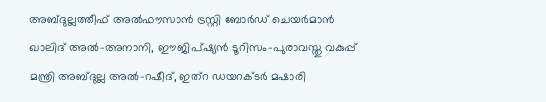അബ്ദുല്ലത്തീഫ് അൽഫൗസാൻ ട്രസ്റ്റി ബോർഡ് ചെയർമാൻ ഖാലിദ് അൽ-അനാനി, ഈജിപ്ഷ്യൻ ടൂറിസം-പുരാവസ്തു വകുപ്പ് മന്ത്രി അബ്ദുല്ല അൽ-റഷീദ്, ഇത്റ ഡയറക്ടർ മഷാരി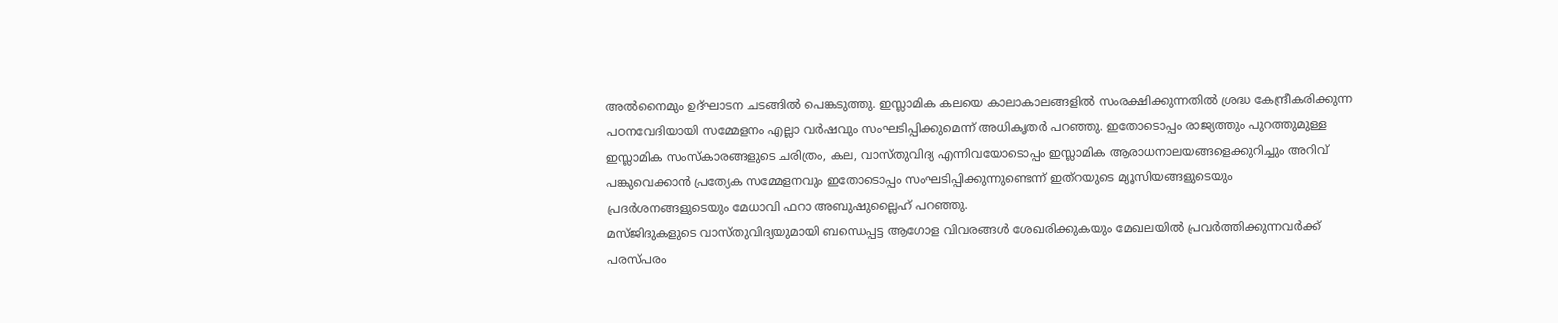അൽനൈമും ഉദ്ഘാടന ചടങ്ങിൽ പെങ്കടുത്തു. ഇസ്ലാമിക കലയെ കാലാകാലങ്ങളിൽ സംരക്ഷിക്കുന്നതിൽ ശ്രദ്ധ കേന്ദ്രീകരിക്കുന്ന പഠനവേദിയായി സമ്മേളനം എല്ലാ വർഷവും സംഘടിപ്പിക്കുമെന്ന് അധികൃതർ പറഞ്ഞു. ഇതോടൊപ്പം രാജ്യത്തും പുറത്തുമുള്ള ഇസ്ലാമിക സംസ്കാരങ്ങളുടെ ചരിത്രം, കല, വാസ്തുവിദ്യ എന്നിവയോടൊപ്പം ഇസ്ലാമിക ആരാധനാലയങ്ങളെക്കുറിച്ചും അറിവ് പങ്കുവെക്കാൻ പ്രത്യേക സമ്മേളനവും ഇതോടൊപ്പം സംഘടിപ്പിക്കുന്നുണ്ടെന്ന് ഇത്റയുടെ മ്യൂസിയങ്ങളുടെയും പ്രദർശനങ്ങളുടെയും മേധാവി ഫറാ അബുഷുല്ലൈഹ് പറഞ്ഞു.
മസ്ജിദുകളുടെ വാസ്തുവിദ്യയുമായി ബന്ധെപ്പട്ട ആഗോള വിവരങ്ങൾ ശേഖരിക്കുകയും മേഖലയിൽ പ്രവർത്തിക്കുന്നവർക്ക് പരസ്പരം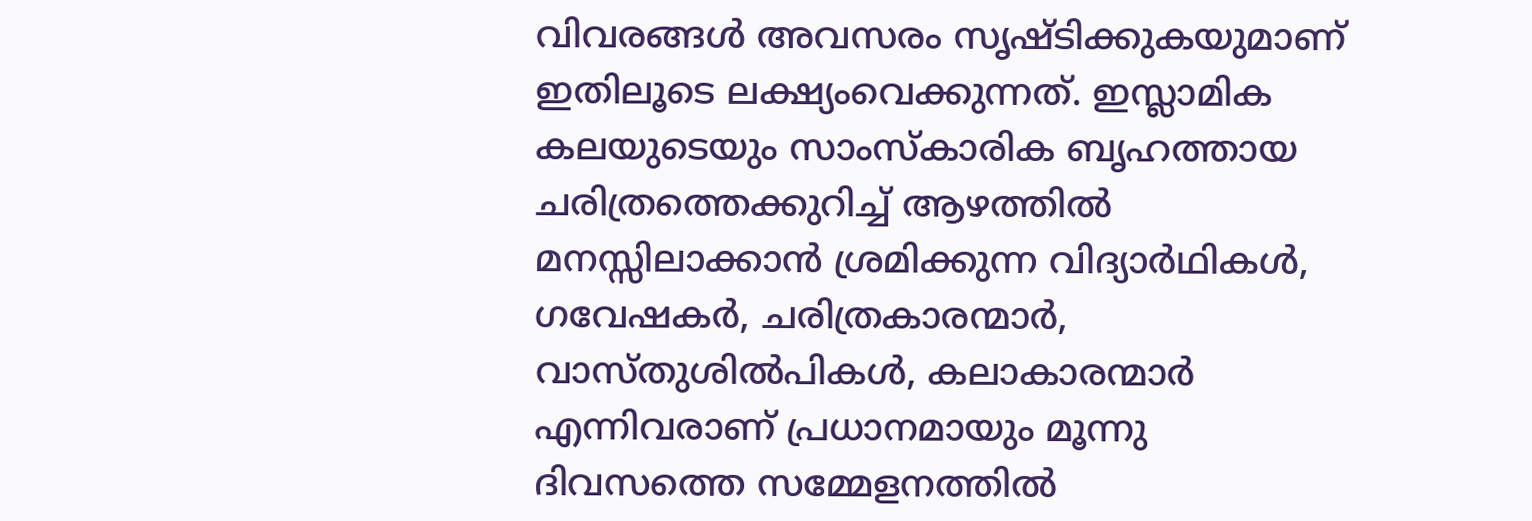വിവരങ്ങൾ അവസരം സൃഷ്ടിക്കുകയുമാണ് ഇതിലൂടെ ലക്ഷ്യംവെക്കുന്നത്. ഇസ്ലാമിക കലയുടെയും സാംസ്കാരിക ബൃഹത്തായ ചരിത്രത്തെക്കുറിച്ച് ആഴത്തിൽ മനസ്സിലാക്കാൻ ശ്രമിക്കുന്ന വിദ്യാർഥികൾ, ഗവേഷകർ, ചരിത്രകാരന്മാർ, വാസ്തുശിൽപികൾ, കലാകാരന്മാർ എന്നിവരാണ് പ്രധാനമായും മൂന്നു ദിവസത്തെ സമ്മേളനത്തിൽ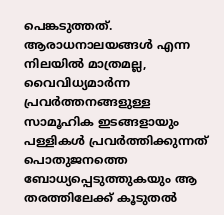പെങ്കടുത്തത്.
ആരാധനാലയങ്ങൾ എന്ന നിലയിൽ മാത്രമല്ല, വൈവിധ്യമാർന്ന പ്രവർത്തനങ്ങളുള്ള സാമൂഹിക ഇടങ്ങളായും പള്ളികൾ പ്രവർത്തിക്കുന്നത് പൊതുജനത്തെ ബോധ്യപ്പെടുത്തുകയും ആ തരത്തിലേക്ക് കൂടുതൽ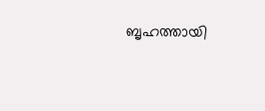ബൃഹത്തായി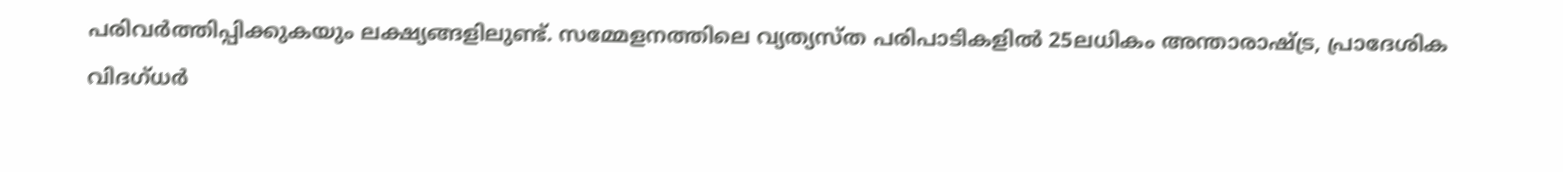പരിവർത്തിപ്പിക്കുകയും ലക്ഷ്യങ്ങളിലുണ്ട്. സമ്മേളനത്തിലെ വ്യത്യസ്ത പരിപാടികളിൽ 25ലധികം അന്താരാഷ്ട്ര, പ്രാദേശിക വിദഗ്ധർ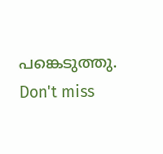പങ്കെടുത്തു.
Don't miss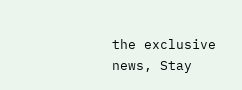the exclusive news, Stay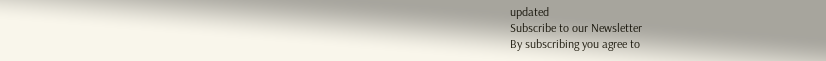updated
Subscribe to our Newsletter
By subscribing you agree to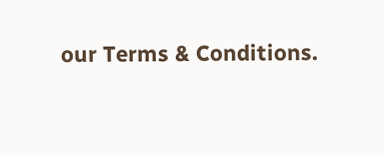our Terms & Conditions.